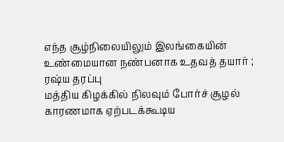எந்த சூழ்நிலையிலும் இலங்கையின் உண்மையான நண்பனாக உதவத் தயார் ; ரஷ்ய தரப்பு
மத்திய கிழக்கில் நிலவும் போர்ச் சூழல் காரணமாக ஏற்படக்கூடிய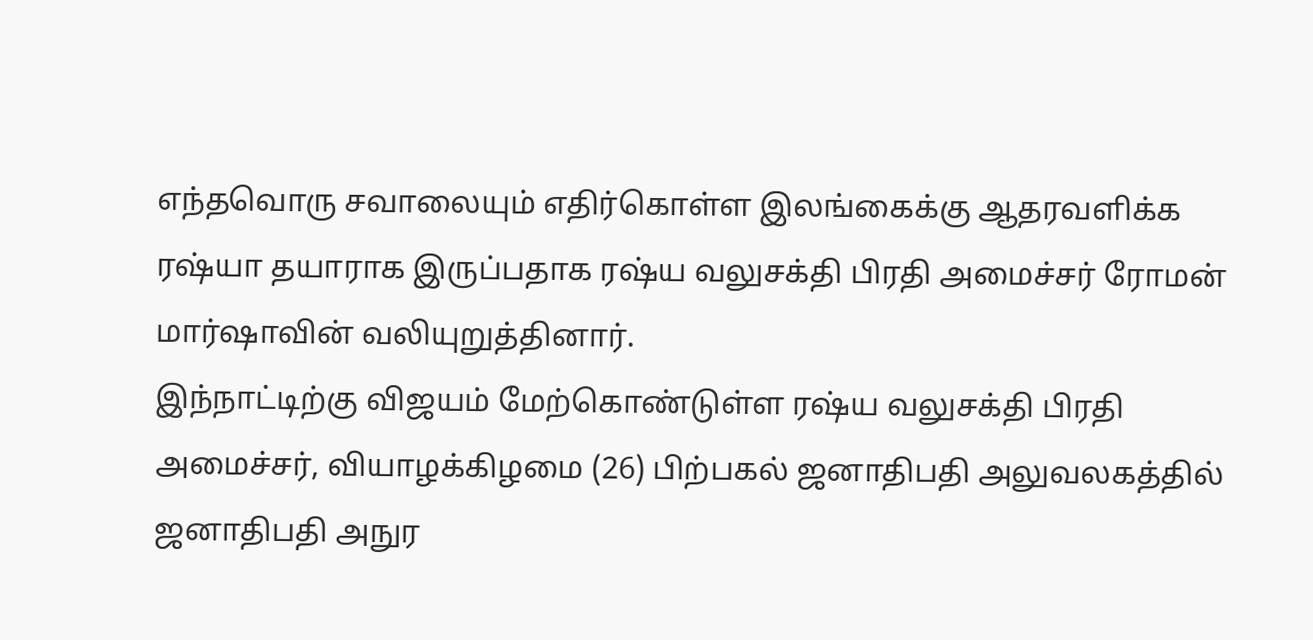எந்தவொரு சவாலையும் எதிர்கொள்ள இலங்கைக்கு ஆதரவளிக்க ரஷ்யா தயாராக இருப்பதாக ரஷ்ய வலுசக்தி பிரதி அமைச்சர் ரோமன் மார்ஷாவின் வலியுறுத்தினார்.
இந்நாட்டிற்கு விஜயம் மேற்கொண்டுள்ள ரஷ்ய வலுசக்தி பிரதி அமைச்சர், வியாழக்கிழமை (26) பிற்பகல் ஜனாதிபதி அலுவலகத்தில் ஜனாதிபதி அநுர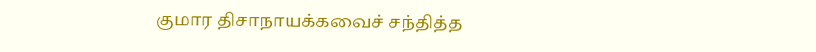குமார திசாநாயக்கவைச் சந்தித்த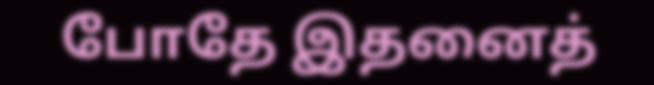போதே இதனைத்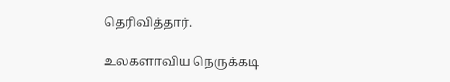தெரிவித்தார்.

உலகளாவிய நெருக்கடி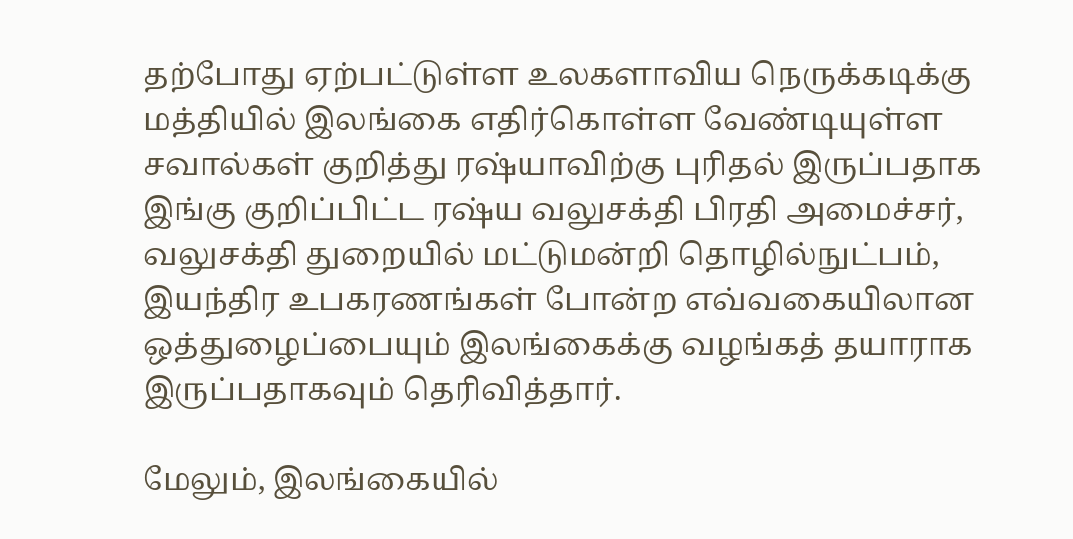தற்போது ஏற்பட்டுள்ள உலகளாவிய நெருக்கடிக்கு மத்தியில் இலங்கை எதிர்கொள்ள வேண்டியுள்ள சவால்கள் குறித்து ரஷ்யாவிற்கு புரிதல் இருப்பதாக இங்கு குறிப்பிட்ட ரஷ்ய வலுசக்தி பிரதி அமைச்சர், வலுசக்தி துறையில் மட்டுமன்றி தொழில்நுட்பம், இயந்திர உபகரணங்கள் போன்ற எவ்வகையிலான ஒத்துழைப்பையும் இலங்கைக்கு வழங்கத் தயாராக இருப்பதாகவும் தெரிவித்தார்.

மேலும், இலங்கையில்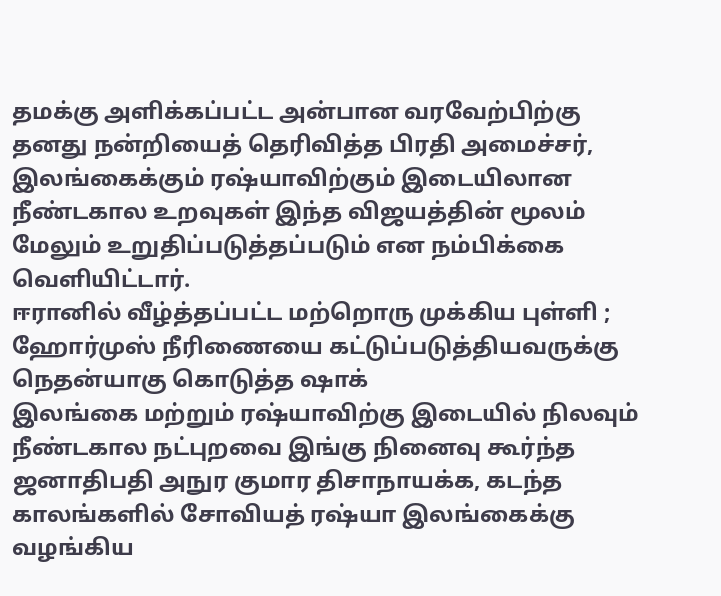தமக்கு அளிக்கப்பட்ட அன்பான வரவேற்பிற்கு தனது நன்றியைத் தெரிவித்த பிரதி அமைச்சர், இலங்கைக்கும் ரஷ்யாவிற்கும் இடையிலான நீண்டகால உறவுகள் இந்த விஜயத்தின் மூலம் மேலும் உறுதிப்படுத்தப்படும் என நம்பிக்கை வெளியிட்டார்.
ஈரானில் வீழ்த்தப்பட்ட மற்றொரு முக்கிய புள்ளி ; ஹோர்முஸ் நீரிணையை கட்டுப்படுத்தியவருக்கு நெதன்யாகு கொடுத்த ஷாக்
இலங்கை மற்றும் ரஷ்யாவிற்கு இடையில் நிலவும் நீண்டகால நட்புறவை இங்கு நினைவு கூர்ந்த ஜனாதிபதி அநுர குமார திசாநாயக்க, கடந்த காலங்களில் சோவியத் ரஷ்யா இலங்கைக்கு வழங்கிய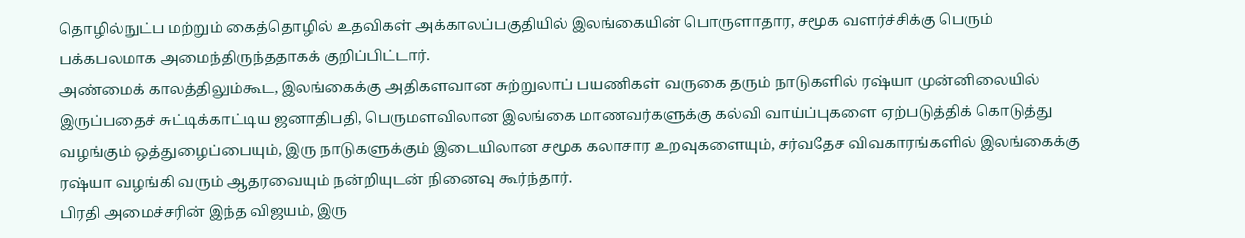தொழில்நுட்ப மற்றும் கைத்தொழில் உதவிகள் அக்காலப்பகுதியில் இலங்கையின் பொருளாதார, சமூக வளர்ச்சிக்கு பெரும் பக்கபலமாக அமைந்திருந்ததாகக் குறிப்பிட்டார்.
அண்மைக் காலத்திலும்கூட, இலங்கைக்கு அதிகளவான சுற்றுலாப் பயணிகள் வருகை தரும் நாடுகளில் ரஷ்யா முன்னிலையில் இருப்பதைச் சுட்டிக்காட்டிய ஜனாதிபதி, பெருமளவிலான இலங்கை மாணவர்களுக்கு கல்வி வாய்ப்புகளை ஏற்படுத்திக் கொடுத்து வழங்கும் ஒத்துழைப்பையும், இரு நாடுகளுக்கும் இடையிலான சமூக கலாசார உறவுகளையும், சர்வதேச விவகாரங்களில் இலங்கைக்கு ரஷ்யா வழங்கி வரும் ஆதரவையும் நன்றியுடன் நினைவு கூர்ந்தார்.
பிரதி அமைச்சரின் இந்த விஜயம், இரு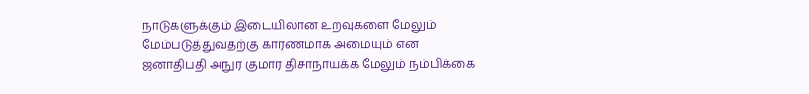நாடுகளுக்கும் இடையிலான உறவுகளை மேலும் மேம்படுத்துவதற்கு காரணமாக அமையும் என ஜனாதிபதி அநுர குமார திசாநாயக்க மேலும் நம்பிக்கை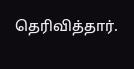தெரிவித்தார்.